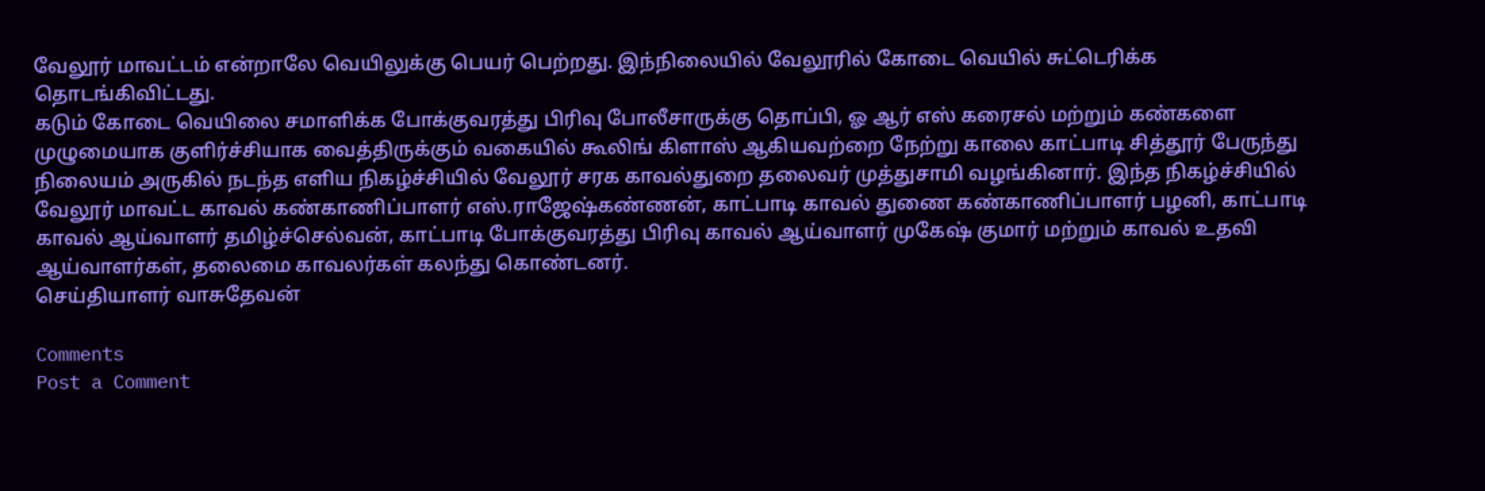வேலூர் மாவட்டம் என்றாலே வெயிலுக்கு பெயர் பெற்றது. இந்நிலையில் வேலூரில் கோடை வெயில் சுட்டெரிக்க தொடங்கிவிட்டது.
கடும் கோடை வெயிலை சமாளிக்க போக்குவரத்து பிரிவு போலீசாருக்கு தொப்பி, ஓ ஆர் எஸ் கரைசல் மற்றும் கண்களை முழுமையாக குளிர்ச்சியாக வைத்திருக்கும் வகையில் கூலிங் கிளாஸ் ஆகியவற்றை நேற்று காலை காட்பாடி சித்தூர் பேருந்து நிலையம் அருகில் நடந்த எளிய நிகழ்ச்சியில் வேலூர் சரக காவல்துறை தலைவர் முத்துசாமி வழங்கினார். இந்த நிகழ்ச்சியில் வேலூர் மாவட்ட காவல் கண்காணிப்பாளர் எஸ்.ராஜேஷ்கண்ணன், காட்பாடி காவல் துணை கண்காணிப்பாளர் பழனி, காட்பாடி காவல் ஆய்வாளர் தமிழ்ச்செல்வன், காட்பாடி போக்குவரத்து பிரிவு காவல் ஆய்வாளர் முகேஷ் குமார் மற்றும் காவல் உதவி ஆய்வாளர்கள், தலைமை காவலர்கள் கலந்து கொண்டனர்.
செய்தியாளர் வாசுதேவன்

Comments
Post a Comment